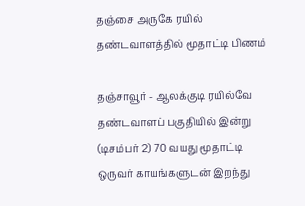தஞ்சை அருகே ரயில் தண்டவாளத்தில் மூதாட்டி பிணம்

தஞ்சாவூர் - ஆலக்குடி ரயில்வே தண்டவாளப் பகுதியில் இன்று (டிசம்பர் 2) 70 வயது மூதாட்டி ஒருவர் காயங்களுடன் இறந்து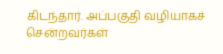கிடந்தார். அப்பகுதி வழியாகச் சென்றவர்கள்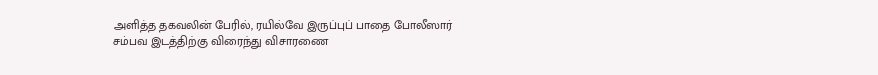அளித்த தகவலின் பேரில், ரயில்வே இருப்புப் பாதை போலீஸார் சம்பவ இடத்திற்கு விரைந்து விசாரணை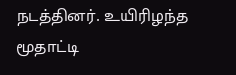நடத்தினர். உயிரிழந்த மூதாட்டி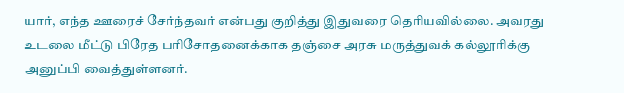யார், எந்த ஊரைச் சேர்ந்தவர் என்பது குறித்து இதுவரை தெரியவில்லை. அவரது உடலை மீட்டு பிரேத பரிசோதனைக்காக தஞ்சை அரசு மருத்துவக் கல்லூரிக்கு அனுப்பி வைத்துள்ளனர்.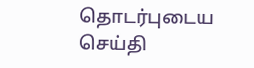தொடர்புடைய செய்தி